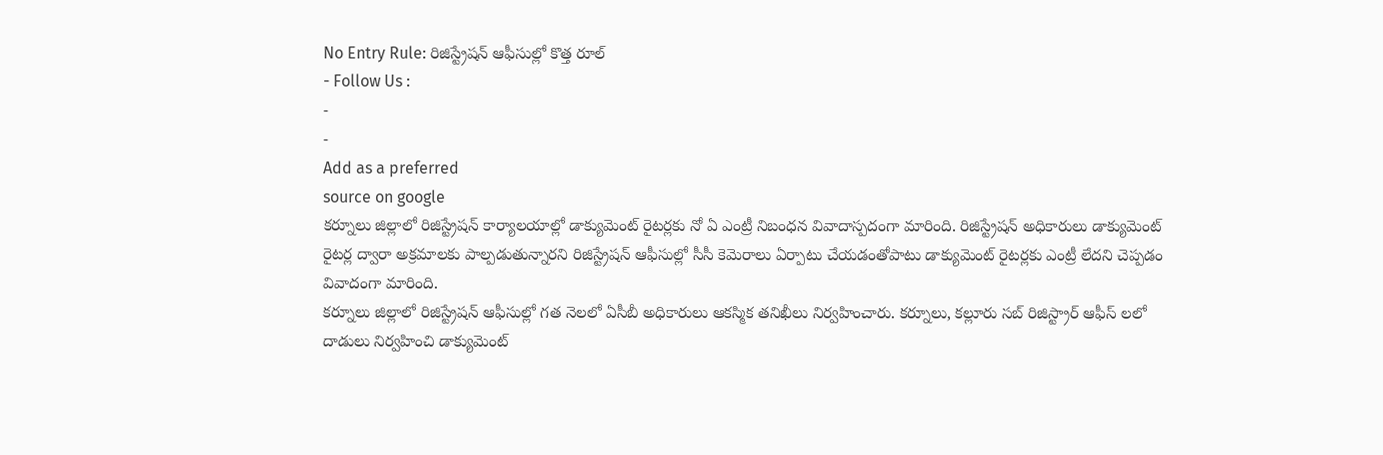No Entry Rule: రిజిస్ట్రేషన్ ఆఫీసుల్లో కొత్త రూల్
- Follow Us :
-
-
Add as a preferred
source on google
కర్నూలు జిల్లాలో రిజిస్ట్రేషన్ కార్యాలయాల్లో డాక్యుమెంట్ రైటర్లకు నో ఏ ఎంట్రీ నిబంధన వివాదాస్పదంగా మారింది. రిజిస్ట్రేషన్ అధికారులు డాక్యుమెంట్ రైటర్ల ద్వారా అక్రమాలకు పాల్పడుతున్నారని రిజిస్ట్రేషన్ ఆఫీసుల్లో సీసీ కెమెరాలు ఏర్పాటు చేయడంతోపాటు డాక్యుమెంట్ రైటర్లకు ఎంట్రీ లేదని చెప్పడం వివాదంగా మారింది.
కర్నూలు జిల్లాలో రిజిస్ట్రేషన్ ఆఫీసుల్లో గత నెలలో ఏసీబీ అధికారులు ఆకస్మిక తనిఖీలు నిర్వహించారు. కర్నూలు, కల్లూరు సబ్ రిజిస్ట్రార్ ఆఫీస్ లలో దాడులు నిర్వహించి డాక్యుమెంట్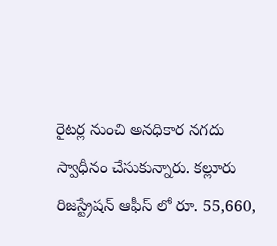రైటర్ల నుంచి అనధికార నగదు స్వాధీనం చేసుకున్నారు. కల్లూరు రిజస్ట్రేషన్ ఆఫీస్ లో రూ. 55,660,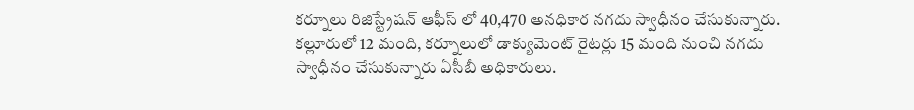కర్నూలు రిజిస్ట్రేషన్ ఆఫీస్ లో 40,470 అనధికార నగదు స్వాధీనం చేసుకున్నారు. కల్లూరులో 12 మంది, కర్నూలులో డాక్యుమెంట్ రైటర్లు 15 మంది నుంచి నగదు స్వాధీనం చేసుకున్నారు ఏసీబీ అధికారులు.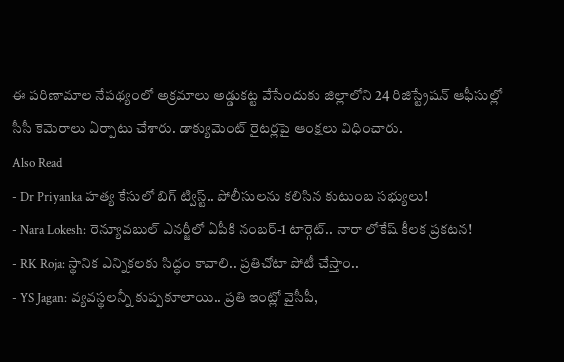ఈ పరిణామాల నేపథ్యంలో అక్రమాలు అడ్డుకట్ట వేసేందుకు జిల్లాలోని 24 రిజిస్ట్రేషన్ ఆఫీసుల్లో సీసీ కెమెరాలు ఏర్పాటు చేశారు. డాక్యుమెంట్ రైటర్లపై ఆంక్షలు విధించారు.
Also Read
- Dr Priyanka హత్య కేసులో బిగ్ ట్విస్ట్.. పోలీసులను కలిసిన కుటుంబ సభ్యులు!
- Nara Lokesh: రెన్యూవబుల్ ఎనర్జీలో ఏపీకి నంబర్-1 టార్గెట్.. నారా లోకేష్ కీలక ప్రకటన!
- RK Roja: స్థానిక ఎన్నికలకు సిద్ధం కావాలి.. ప్రతిచోటా పోటీ చేస్తాం..
- YS Jagan: వ్యవస్థలన్నీ కుప్పకూలాయి.. ప్రతి ఇంట్లో వైసీపీ,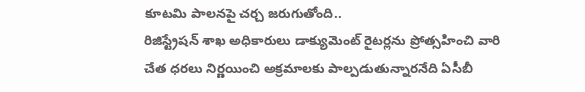కూటమి పాలనపై చర్చ జరుగుతోంది..
రిజిస్ట్రేషన్ శాఖ అధికారులు డాక్యుమెంట్ రైటర్లను ప్రోత్సహించి వారి చేత ధరలు నిర్ణయించి అక్రమాలకు పాల్పడుతున్నారనేది ఏసీబీ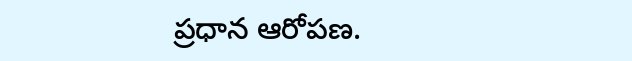ప్రధాన ఆరోపణ.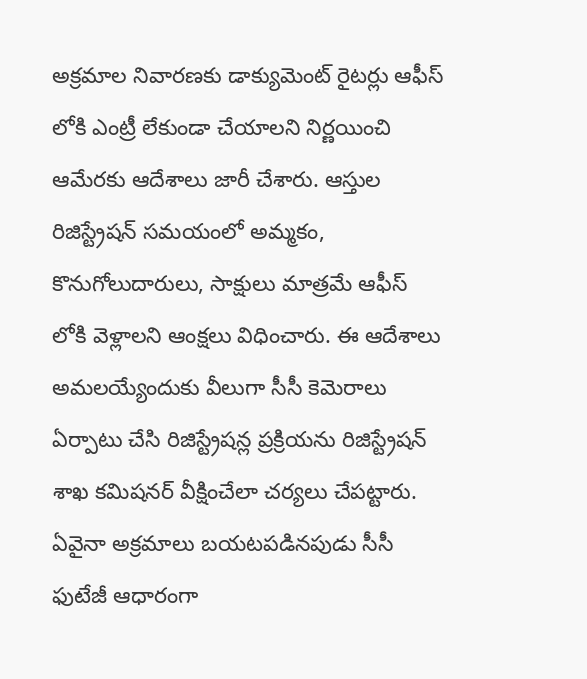అక్రమాల నివారణకు డాక్యుమెంట్ రైటర్లు ఆఫీస్ లోకి ఎంట్రీ లేకుండా చేయాలని నిర్ణయించి ఆమేరకు ఆదేశాలు జారీ చేశారు. ఆస్తుల రిజిస్ట్రేషన్ సమయంలో అమ్మకం, కొనుగోలుదారులు, సాక్షులు మాత్రమే ఆఫీస్ లోకి వెళ్లాలని ఆంక్షలు విధించారు. ఈ ఆదేశాలు అమలయ్యేందుకు వీలుగా సీసీ కెమెరాలు ఏర్పాటు చేసి రిజిస్ట్రేషన్ల ప్రక్రియను రిజిస్ట్రేషన్ శాఖ కమిషనర్ వీక్షించేలా చర్యలు చేపట్టారు. ఏవైనా అక్రమాలు బయటపడినపుడు సీసీ ఫుటేజీ ఆధారంగా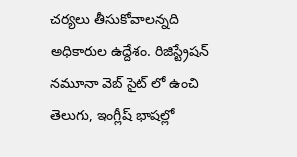చర్యలు తీసుకోవాలన్నది అధికారుల ఉద్దేశం. రిజిస్ట్రేషన్ నమూనా వెబ్ సైట్ లో ఉంచి తెలుగు, ఇంగ్లీష్ భాషల్లో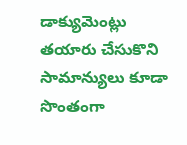డాక్యుమెంట్లు తయారు చేసుకొని సామాన్యులు కూడా సొంతంగా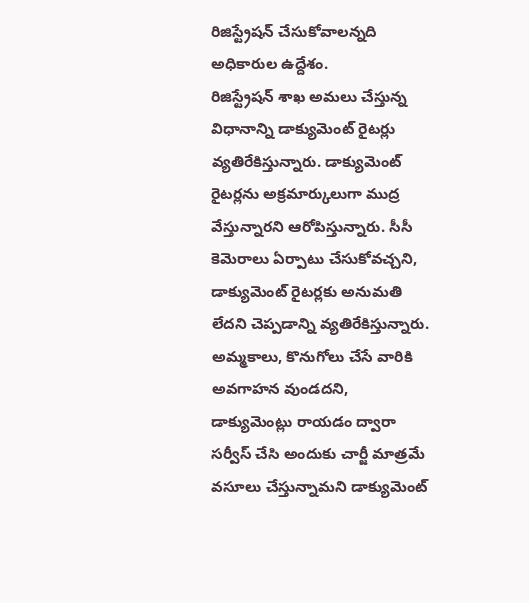రిజిస్ట్రేషన్ చేసుకోవాలన్నది అధికారుల ఉద్దేశం.
రిజిస్ట్రేషన్ శాఖ అమలు చేస్తున్న విధానాన్ని డాక్యుమెంట్ రైటర్లు వ్యతిరేకిస్తున్నారు. డాక్యుమెంట్ రైటర్లను అక్రమార్కులుగా ముద్ర వేస్తున్నారని ఆరోపిస్తున్నారు. సీసీ కెమెరాలు ఏర్పాటు చేసుకోవచ్చని, డాక్యుమెంట్ రైటర్లకు అనుమతి లేదని చెప్పడాన్ని వ్యతిరేకిస్తున్నారు. అమ్మకాలు, కొనుగోలు చేసే వారికి అవగాహన వుండదని, డాక్యుమెంట్లు రాయడం ద్వారా సర్వీస్ చేసి అందుకు చార్జీ మాత్రమే వసూలు చేస్తున్నామని డాక్యుమెంట్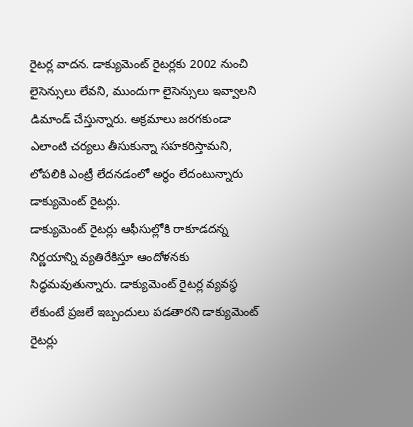రైటర్ల వాదన. డాక్యుమెంట్ రైటర్లకు 2002 నుంచి లైసెన్సులు లేవని, ముందుగా లైసెన్సులు ఇవ్వాలని డిమాండ్ చేస్తున్నారు. అక్రమాలు జరగకుండా ఎలాంటి చర్యలు తీసుకున్నా సహకరిస్తామని, లోపలికి ఎంట్రీ లేదనడంలో అర్థం లేదంటున్నారు డాక్యుమెంట్ రైటర్లు.
డాక్యుమెంట్ రైటర్లు ఆఫీసుల్లోకి రాకూడదన్న నిర్ణయాన్ని వ్యతిరేకిస్తూ ఆందోళనకు సిద్ధమవుతున్నారు. డాక్యుమెంట్ రైటర్ల వ్యవస్థ లేకుంటే ప్రజలే ఇబ్బందులు పడతారని డాక్యుమెంట్ రైటర్లు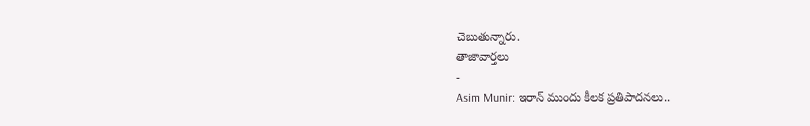చెబుతున్నారు.
తాజావార్తలు
-
Asim Munir: ఇరాన్ ముందు కీలక ప్రతిపాదనలు..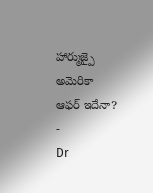హార్ముజ్పై అమెరికా ఆఫర్ ఇదేనా?
-
Dr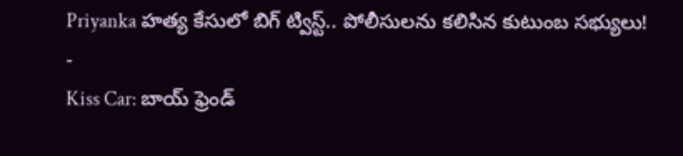Priyanka హత్య కేసులో బిగ్ ట్విస్ట్.. పోలీసులను కలిసిన కుటుంబ సభ్యులు!
-
Kiss Car: బాయ్ ఫ్రెండ్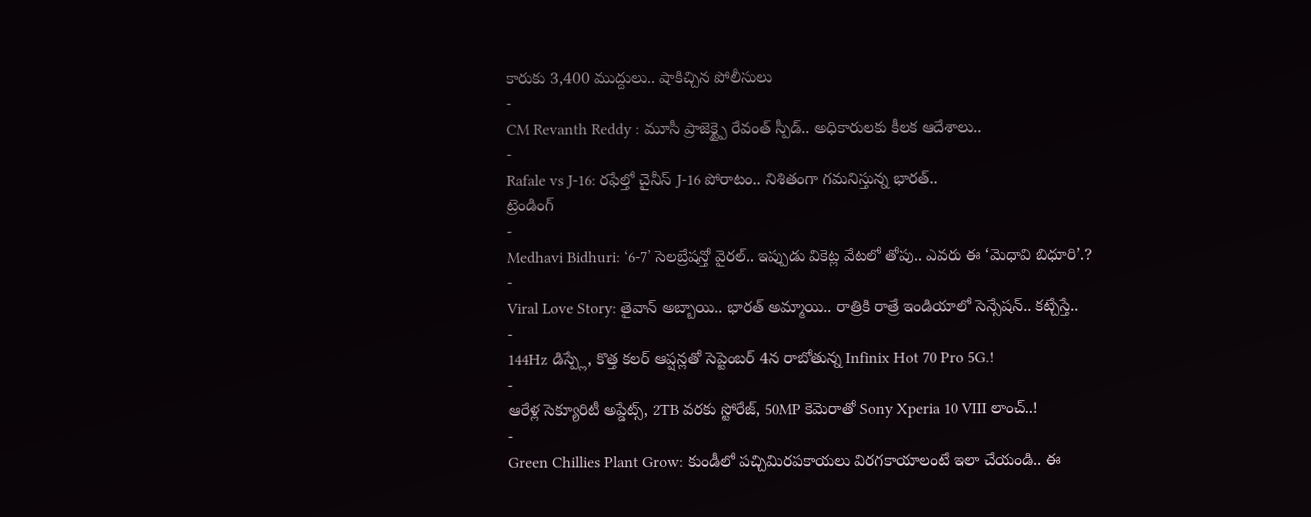కారుకు 3,400 ముద్దులు.. షాకిచ్చిన పోలీసులు
-
CM Revanth Reddy : మూసీ ప్రాజెక్ట్పై రేవంత్ స్పీడ్.. అధికారులకు కీలక ఆదేశాలు..
-
Rafale vs J-16: రఫేల్తో చైనీస్ J-16 పోరాటం.. నిశితంగా గమనిస్తున్న భారత్..
ట్రెండింగ్
-
Medhavi Bidhuri: ‘6-7’ సెలబ్రేషన్తో వైరల్.. ఇప్పుడు వికెట్ల వేటలో తోపు.. ఎవరు ఈ ‘మెధావి బిధూరి’.?
-
Viral Love Story: తైవాన్ అబ్బాయి.. భారత్ అమ్మాయి.. రాత్రికి రాత్రే ఇండియాలో సెన్సేషన్.. కట్చేస్తే..
-
144Hz డిస్ప్లే, కొత్త కలర్ ఆప్షన్లతో సెప్టెంబర్ 4న రాబోతున్న Infinix Hot 70 Pro 5G.!
-
ఆరేళ్ల సెక్యూరిటీ అప్డేట్స్, 2TB వరకు స్టోరేజ్, 50MP కెమెరాతో Sony Xperia 10 VIII లాంచ్..!
-
Green Chillies Plant Grow: కుండీలో పచ్చిమిరపకాయలు విరగకాయాలంటే ఇలా చేయండి.. ఈ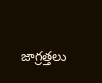జాగ్రత్తలు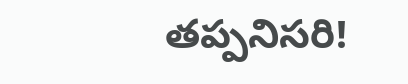తప్పనిసరి!